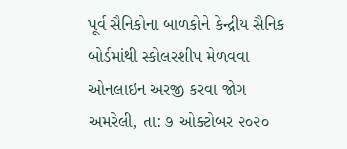પૂર્વ સૈનિકોના બાળકોને કેન્દ્રીય સૈનિક બોર્ડમાંથી સ્કોલરશીપ મેળવવા ઓનલાઇન અરજી કરવા જોગ
અમરેલી, તા: ૭ ઓક્ટોબર ૨૦૨૦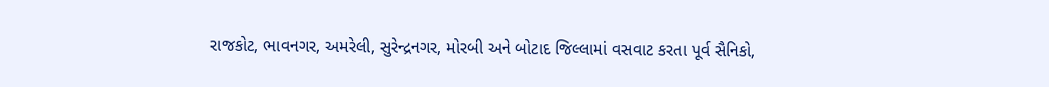રાજકોટ, ભાવનગર, અમરેલી, સુરેન્દ્રનગર, મોરબી અને બોટાદ જિલ્લામાં વસવાટ કરતા પૂર્વ સૈનિકો,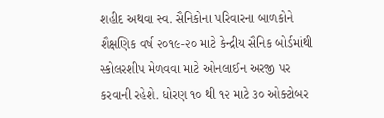શહીદ અથવા સ્વ. સૈનિકોના પરિવારના બાળકોને શૈક્ષણિક વર્ષ ૨૦૧૯-૨૦ માટે કેન્દ્રીય સૈનિક બોર્ડમાંથી સ્કોલરશીપ મેળવવા માટે ઓનલાઈન અરજી પર કરવાની રહેશે. ધોરણ ૧૦ થી ૧૨ માટે ૩૦ ઓક્ટોબર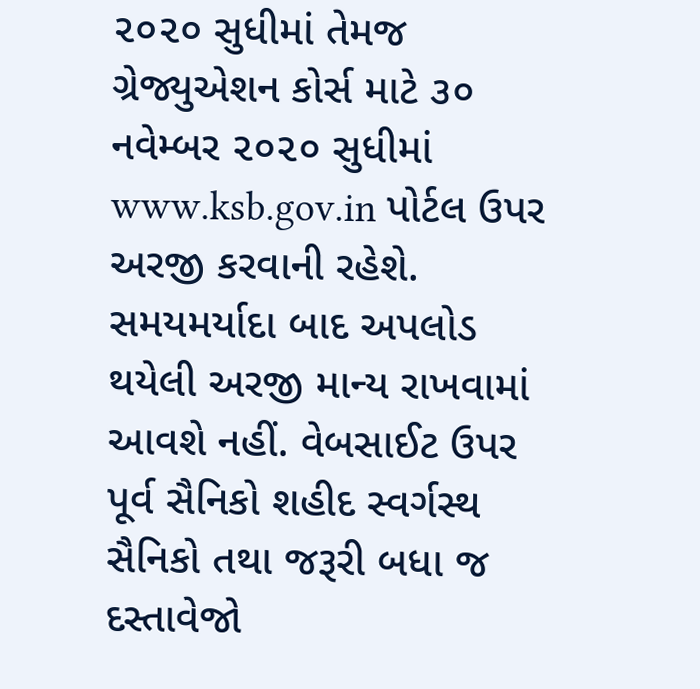૨૦૨૦ સુધીમાં તેમજ ગ્રેજ્યુએશન કોર્સ માટે ૩૦ નવેમ્બર ૨૦૨૦ સુધીમાં www.ksb.gov.in પોર્ટલ ઉપર અરજી કરવાની રહેશે.
સમયમર્યાદા બાદ અપલોડ થયેલી અરજી માન્ય રાખવામાં આવશે નહીં. વેબસાઈટ ઉપર પૂર્વ સૈનિકો શહીદ સ્વર્ગસ્થ સૈનિકો તથા જરૂરી બધા જ દસ્તાવેજો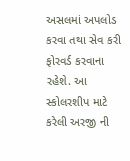અસલમાં અપલોડ કરવા તથા સેવ કરી ફોરવર્ડ કરવાના રહેશે. આ સ્કોલરશીપ માટે કરેલી અરજી ની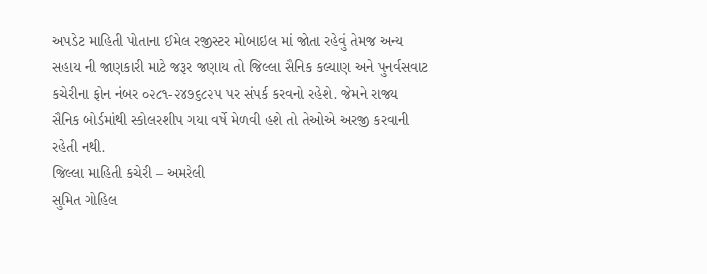અપડેટ માહિતી પોતાના ઈમેલ રજીસ્ટર મોબાઇલ માં જોતા રહેવું તેમજ અન્ય સહાય ની જાણકારી માટે જરૂર જણાય તો જિલ્લા સૈનિક કલ્યાણ અને પુનર્વસવાટ કચેરીના ફોન નંબર ૦૨૮૧-૨૪૭૬૮૨૫ પર સંપર્ક કરવનો રહેશે. જેમને રાજ્ય સૈનિક બોર્ડમાંથી સ્કોલરશીપ ગયા વર્ષે મેળવી હશે તો તેઓએ અરજી કરવાની રહેતી નથી.
જિલ્લા માહિતી કચેરી – અમરેલી
સુમિત ગોહિલ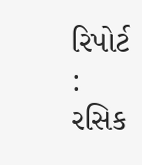રિપોર્ટ : રસિક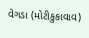વેગડા (મોટીકુકાવાવ)